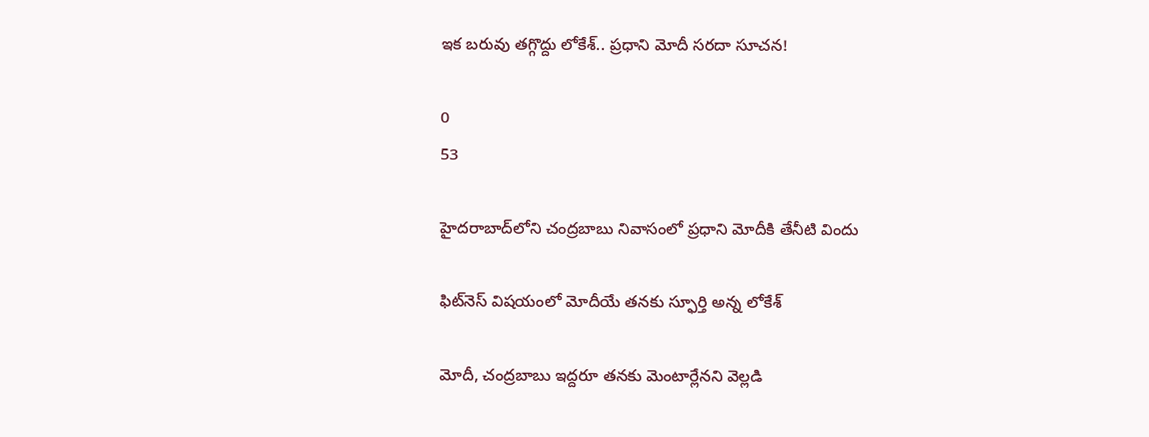ఇక బరువు తగ్గొద్దు లోకేశ్.. ప్రధాని మోదీ సరదా సూచన!

0
53

హైదరాబాద్‌లోని చంద్రబాబు నివాసంలో ప్రధాని మోదీకి తేనీటి విందు

ఫిట్‌నెస్ విషయంలో మోదీయే తనకు స్ఫూర్తి అన్న లోకేశ్

మోదీ, చంద్రబాబు ఇద్దరూ తనకు మెంటార్లేనని వెల్లడి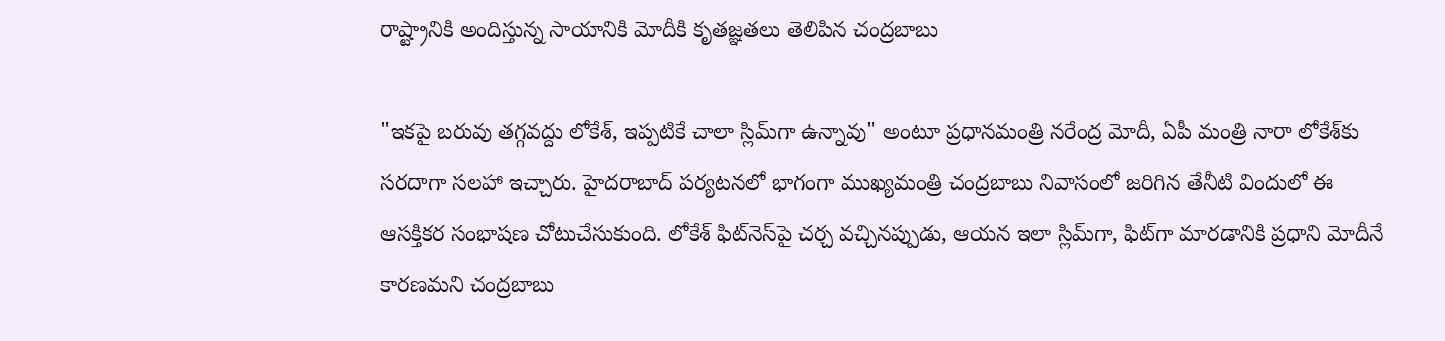రాష్ట్రానికి అందిస్తున్న సాయానికి మోదీకి కృతజ్ఞతలు తెలిపిన చంద్రబాబు

"ఇకపై బరువు తగ్గవద్దు లోకేశ్, ఇప్పటికే చాలా స్లిమ్‌గా ఉన్నావు" అంటూ ప్రధానమంత్రి నరేంద్ర మోదీ, ఏపీ మంత్రి నారా లోకేశ్‌కు సరదాగా సలహా ఇచ్చారు. హైదరాబాద్ పర్యటనలో భాగంగా ముఖ్యమంత్రి చంద్రబాబు నివాసంలో జరిగిన తేనీటి విందులో ఈ ఆసక్తికర సంభాషణ చోటుచేసుకుంది. లోకేశ్ ఫిట్‌నెస్‌పై చర్చ వచ్చినప్పుడు, ఆయన ఇలా స్లిమ్‌గా, ఫిట్‌గా మారడానికి ప్రధాని మోదీనే కారణమని చంద్రబాబు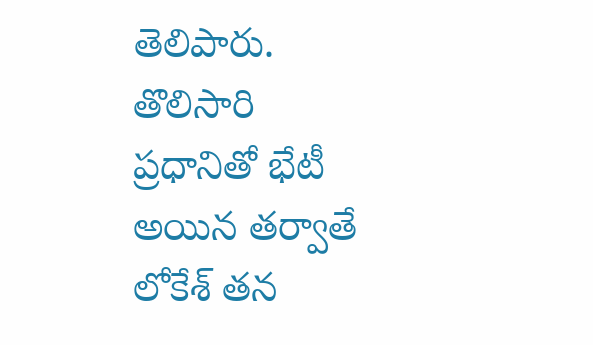తెలిపారు. తొలిసారి ప్రధానితో భేటీ అయిన తర్వాతే లోకేశ్ తన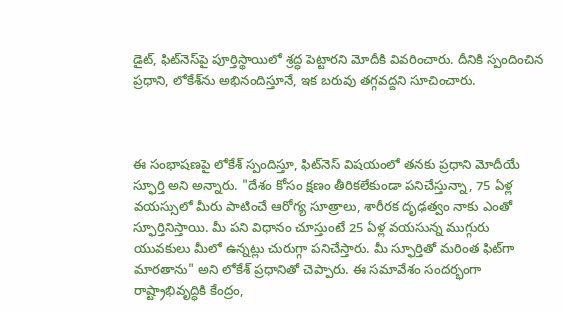డైట్, ఫిట్‌నెస్‌పై పూర్తిస్థాయిలో శ్రద్ధ పెట్టారని మోదీకి వివరించారు. దీనికి స్పందించిన ప్రధాని, లోకేశ్‌ను అభినందిస్తూనే, ఇక బరువు తగ్గవద్దని సూచించారు.



ఈ సంభాషణపై లోకేశ్ స్పందిస్తూ, ఫిట్‌నెస్ విషయంలో తనకు ప్రధాని మోదీయే స్ఫూర్తి అని అన్నారు. "దేశం కోసం క్షణం తీరికలేకుండా పనిచేస్తున్నా, 75 ఏళ్ల వయస్సులో మీరు పాటించే ఆరోగ్య సూత్రాలు, శారీరక దృఢత్వం నాకు ఎంతో స్ఫూర్తినిస్తాయి. మీ పని విధానం చూస్తుంటే 25 ఏళ్ల వయసున్న ముగ్గురు యువకులు మీలో ఉన్నట్లు చురుగ్గా పనిచేస్తారు. మీ స్ఫూర్తితో మరింత ఫిట్‌గా మారతాను" అని లోకేశ్ ప్రధానితో చెప్పారు. ఈ సమావేశం సందర్భంగా రాష్ట్రాభివృద్ధికి కేంద్రం,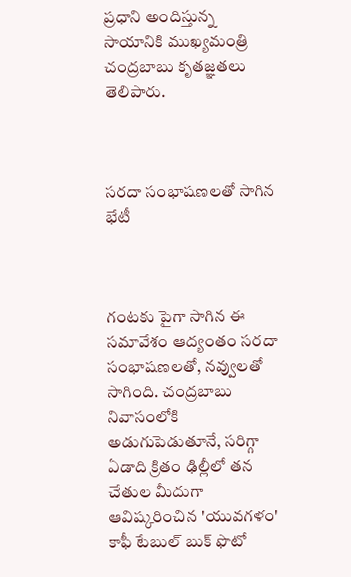ప్రధాని అందిస్తున్న సాయానికి ముఖ్యమంత్రి చంద్రబాబు కృతజ్ఞతలు తెలిపారు.



సరదా సంభాషణలతో సాగిన భేటీ



గంటకు పైగా సాగిన ఈ సమావేశం ఆద్యంతం సరదా సంభాషణలతో, నవ్వులతో సాగింది. చంద్రబాబు నివాసంలోకి అడుగుపెడుతూనే, సరిగ్గా ఏడాది క్రితం ఢిల్లీలో తన చేతుల మీదుగా ఆవిష్కరించిన 'యువగళం' కాఫీ టేబుల్ బుక్ ఫొటో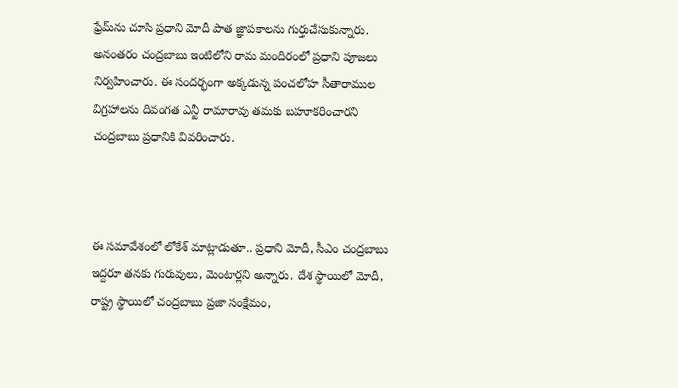ఫ్రేమ్‌ను చూసి ప్రధాని మోదీ పాత జ్ఞాపకాలను గుర్తుచేసుకున్నారు. అనంతరం చంద్రబాబు ఇంటిలోని రామ మందిరంలో ప్రధాని పూజలు నిర్వహించారు. ఈ సందర్భంగా అక్కడున్న పంచలోహ సీతారాముల విగ్రహాలను దివంగత ఎన్టీ రామారావు తమకు బహూకరించారని చంద్రబాబు ప్రధానికి వివరించారు.



ఈ సమావేశంలో లోకేశ్ మాట్లాడుతూ.. ప్రధాని మోదీ, సీఎం చంద్రబాబు ఇద్దరూ తనకు గురువులు, మెంటార్లని అన్నారు. దేశ స్థాయిలో మోదీ, రాష్ట్ర స్థాయిలో చంద్రబాబు ప్రజా సంక్షేమం,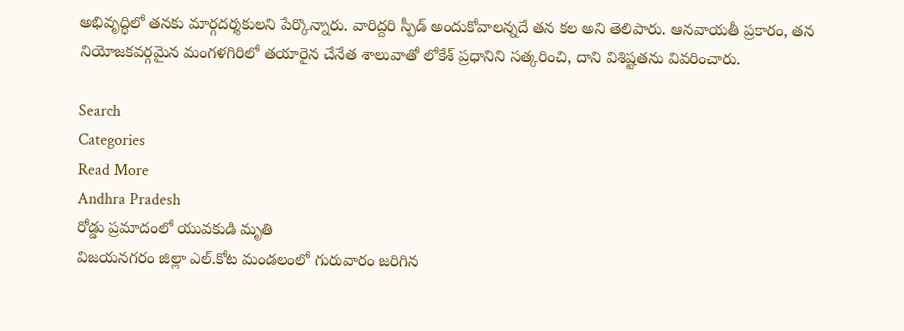అభివృద్ధిలో తనకు మార్గదర్శకులని పేర్కొన్నారు. వారిద్దరి స్పీడ్ అందుకోవాలన్నదే తన కల అని తెలిపారు. ఆనవాయతీ ప్రకారం, తన నియోజకవర్గమైన మంగళగిరిలో తయారైన చేనేత శాలువాతో లోకేశ్ ప్రధానిని సత్కరించి, దాని విశిష్టతను వివరించారు.

Search
Categories
Read More
Andhra Pradesh
రోడ్డు ప్రమాదంలో యువకుడి మృతి
విజయనగరం జిల్లా ఎల్.కోట మండలంలో గురువారం జరిగిన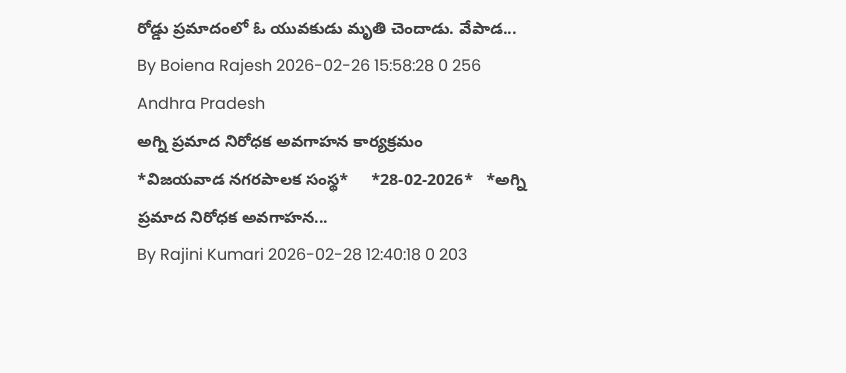రోడ్డు ప్రమాదంలో ఓ యువకుడు మృతి చెందాడు. వేపాడ...
By Boiena Rajesh 2026-02-26 15:58:28 0 256
Andhra Pradesh
అగ్ని ప్రమాద నిరోధక అవగాహన కార్యక్రమం
*విజయవాడ నగరపాలక సంస్థ*     *28-02-2026*   *అగ్ని ప్రమాద నిరోధక అవగాహన...
By Rajini Kumari 2026-02-28 12:40:18 0 203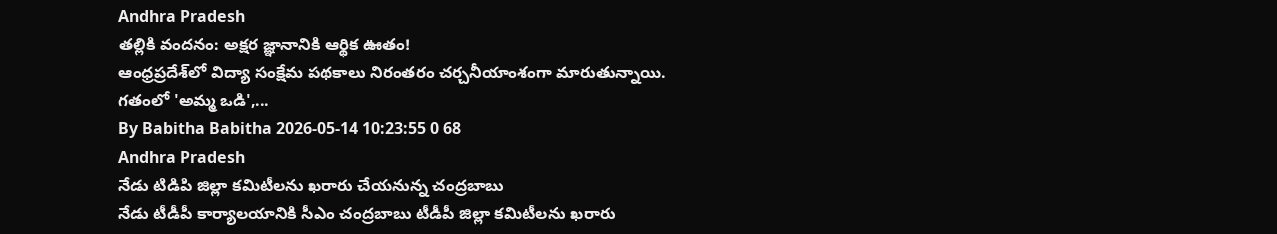Andhra Pradesh
తల్లికి వందనం: అక్షర జ్ఞానానికి ఆర్థిక ఊతం!
ఆంధ్రప్రదేశ్‌లో విద్యా సంక్షేమ పథకాలు నిరంతరం చర్చనీయాంశంగా మారుతున్నాయి. గతంలో 'అమ్మ ఒడి',...
By Babitha Babitha 2026-05-14 10:23:55 0 68
Andhra Pradesh
నేడు టిడిపి జిల్లా కమిటీలను ఖరారు చేయనున్న చంద్రబాబు
నేడు టీడీపీ కార్యాలయానికి సీఎం చంద్రబాబు టీడీపీ జిల్లా కమిటీలను ఖరారు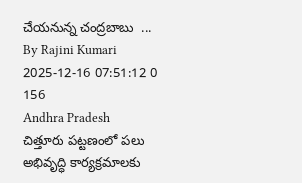చేయనున్న చంద్రబాబు  ...
By Rajini Kumari 2025-12-16 07:51:12 0 156
Andhra Pradesh
చిత్తూరు పట్టణంలో పలు అభివృద్ధి కార్యక్రమాలకు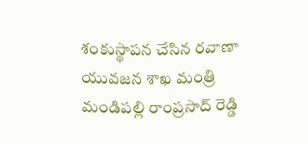శంకుస్థాపన చేసిన రవాణా యువజన శాఖ మంత్రి మండిపల్లి రాంప్రసాద్ రెడ్డి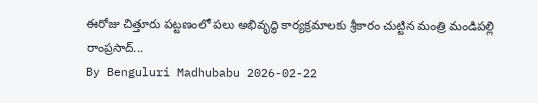ఈరోజు చిత్తూరు పట్టణంలో పలు అభివృద్ధి కార్యక్రమాలకు శ్రీకారం చుట్టిన మంత్రి మండిపల్లి రాంప్రసాద్...
By Benguluri Madhubabu 2026-02-22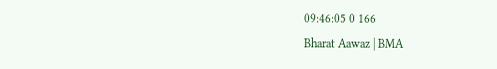09:46:05 0 166
Bharat Aawaz | BMA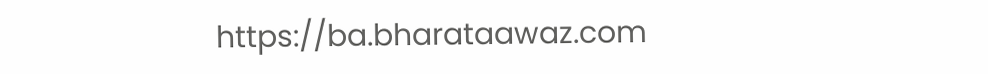https://ba.bharataawaz.com